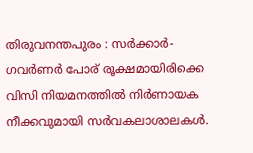തിരുവനന്തപുരം : സർക്കാർ-ഗവർണർ പോര് രൂക്ഷമായിരിക്കെ വിസി നിയമനത്തിൽ നിർണായക നീക്കവുമായി സർവകലാശാലകൾ.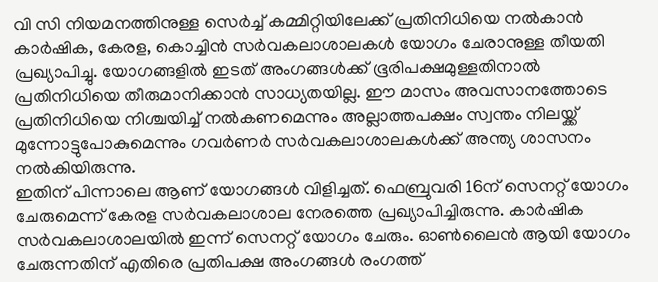വി സി നിയമനത്തിനുള്ള സെർച്ച് കമ്മിറ്റിയിലേക്ക് പ്രതിനിധിയെ നൽകാൻ കാർഷിക, കേരള, കൊച്ചിൻ സർവകലാശാലകൾ യോഗം ചേരാനുള്ള തീയതി പ്രഖ്യാപിച്ചു. യോഗങ്ങളിൽ ഇടത് അംഗങ്ങൾക്ക് ഭൂരിപക്ഷമുള്ളതിനാൽ പ്രതിനിധിയെ തീരുമാനിക്കാൻ സാധ്യതയില്ല. ഈ മാസം അവസാനത്തോടെ പ്രതിനിധിയെ നിശ്ചയിച്ച് നൽകണമെന്നും അല്ലാത്തപക്ഷം സ്വന്തം നിലയ്ക്ക് മുന്നോട്ടുപോകുമെന്നും ഗവർണർ സർവകലാശാലകൾക്ക് അന്ത്യ ശാസനം നൽകിയിരുന്നു.
ഇതിന് പിന്നാലെ ആണ് യോഗങ്ങൾ വിളിച്ചത്. ഫെബ്രുവരി 16ന് സെനറ്റ് യോഗം ചേരുമെന്ന് കേരള സർവകലാശാല നേരത്തെ പ്രഖ്യാപിച്ചിരുന്നു. കാർഷിക സർവകലാശാലയിൽ ഇന്ന് സെനറ്റ് യോഗം ചേരും. ഓൺലൈൻ ആയി യോഗം ചേരുന്നതിന് എതിരെ പ്രതിപക്ഷ അംഗങ്ങൾ രംഗത്ത്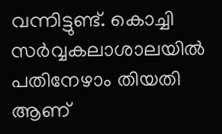വന്നിട്ടുണ്ട്. കൊച്ചി സർവ്വകലാശാലയിൽ പതിനേഴാം തിയതി ആണ്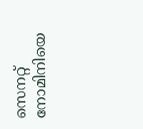സെനറ്റ് നോമിനിയെ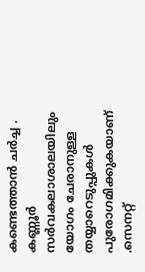കണ്ടെത്താൻ ചർച്ച . കണ്ണൂർ സർവകലാശാലയിലും യോഗം ചേരാനുള്ള തയ്യാറെടുപ്പുകൾ പുരോഗമിക്കുകയാണ് .സെനറ്റ്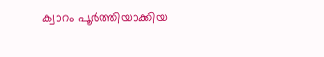ക്വാറം പൂർത്തിയാക്കിയ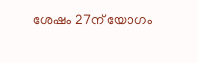ശേഷം 27ന് യോഗം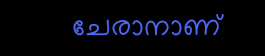ചേരാനാണ്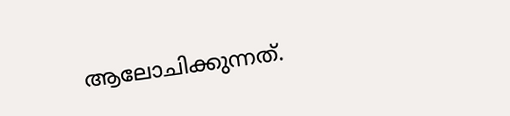ആലോചിക്കുന്നത്.